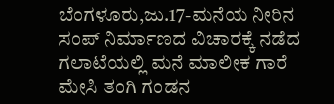ಬೆಂಗಳೂರು,ಜು.17-ಮನೆಯ ನೀರಿನ ಸಂಪ್ ನಿರ್ಮಾಣದ ವಿಚಾರಕ್ಕೆ ನಡೆದ ಗಲಾಟೆಯಲ್ಲಿ ಮನೆ ಮಾಲೀಕ ಗಾರೆ ಮೇಸಿ ತಂಗಿ ಗಂಡನ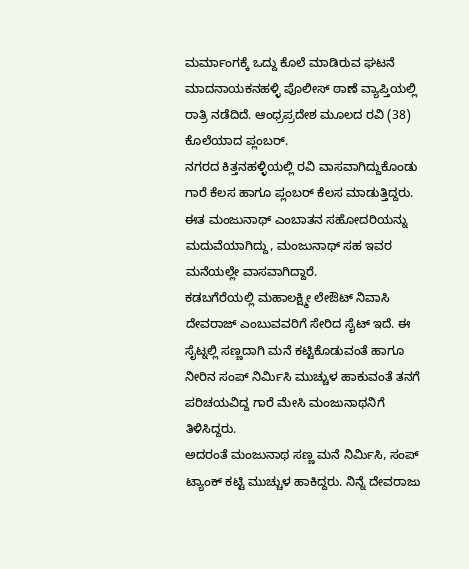ಮರ್ಮಾಂಗಕ್ಕೆ ಒದ್ದು ಕೊಲೆ ಮಾಡಿರುವ ಘಟನೆ ಮಾದನಾಯಕನಹಳ್ಳಿ ಪೊಲೀಸ್ ಠಾಣೆ ವ್ಯಾಪ್ತಿಯಲ್ಲಿ ರಾತ್ರಿ ನಡೆದಿದೆ. ಆಂಧ್ರಪ್ರದೇಶ ಮೂಲದ ರವಿ (38) ಕೊಲೆಯಾದ ಪ್ಲಂಬರ್.
ನಗರದ ಕಿತ್ತನಹಳ್ಳಿಯಲ್ಲಿ ರವಿ ವಾಸವಾಗಿದ್ದುಕೊಂಡು ಗಾರೆ ಕೆಲಸ ಹಾಗೂ ಪ್ಲಂಬರ್ ಕೆಲಸ ಮಾಡುತ್ತಿದ್ದರು. ಈತ ಮಂಜುನಾಥ್ ಎಂಬಾತನ ಸಹೋದರಿಯನ್ನು ಮದುವೆಯಾಗಿದ್ದು, ಮಂಜುನಾಥ್ ಸಹ ಇವರ ಮನೆಯಲ್ಲೇ ವಾಸವಾಗಿದ್ದಾರೆ.
ಕಡಬಗೆರೆಯಲ್ಲಿ ಮಹಾಲಕ್ಷ್ಮೀ ಲೇಔಟ್ ನಿವಾಸಿ ದೇವರಾಜ್ ಎಂಬುವವರಿಗೆ ಸೇರಿದ ಸೈಟ್ ಇದೆ. ಈ ಸೈಟ್ನಲ್ಲಿ ಸಣ್ಣದಾಗಿ ಮನೆ ಕಟ್ಟಿಕೊಡುವಂತೆ ಹಾಗೂ ನೀರಿನ ಸಂಪ್ ನಿರ್ಮಿಸಿ ಮುಚ್ಚುಳ ಹಾಕುವಂತೆ ತನಗೆ ಪರಿಚಯವಿದ್ದ ಗಾರೆ ಮೇಸಿ ಮಂಜುನಾಥನಿಗೆ ತಿಳಿಸಿದ್ದರು.
ಅದರಂತೆ ಮಂಜುನಾಥ ಸಣ್ಣ ಮನೆ ನಿರ್ಮಿಸಿ, ಸಂಪ್ ಟ್ಯಾಂಕ್ ಕಟ್ಟಿ ಮುಚ್ಚುಳ ಹಾಕಿದ್ದರು. ನಿನ್ನೆ ದೇವರಾಜು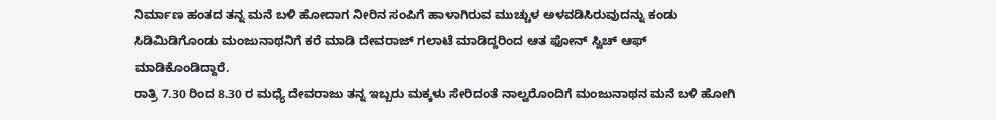ನಿರ್ಮಾಣ ಹಂತದ ತನ್ನ ಮನೆ ಬಳಿ ಹೋದಾಗ ನೀರಿನ ಸಂಪಿಗೆ ಹಾಳಾಗಿರುವ ಮುಚ್ಚುಳ ಅಳವಡಿಸಿರುವುದನ್ನು ಕಂಡು ಸಿಡಿಮಿಡಿಗೊಂಡು ಮಂಜುನಾಥನಿಗೆ ಕರೆ ಮಾಡಿ ದೇವರಾಜ್ ಗಲಾಟೆ ಮಾಡಿದ್ದರಿಂದ ಆತ ಫೋನ್ ಸ್ವಿಚ್ ಆಫ್ ಮಾಡಿಕೊಂಡಿದ್ದಾರೆ.
ರಾತ್ರಿ 7.30 ರಿಂದ 8.30 ರ ಮಧ್ಯೆ ದೇವರಾಜು ತನ್ನ ಇಬ್ಬರು ಮಕ್ಕಳು ಸೇರಿದಂತೆ ನಾಲ್ವರೊಂದಿಗೆ ಮಂಜುನಾಥನ ಮನೆ ಬಳಿ ಹೋಗಿ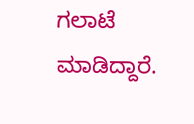ಗಲಾಟೆ ಮಾಡಿದ್ದಾರೆ.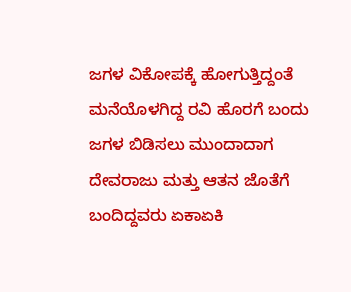ಜಗಳ ವಿಕೋಪಕ್ಕೆ ಹೋಗುತ್ತಿದ್ದಂತೆ ಮನೆಯೊಳಗಿದ್ದ ರವಿ ಹೊರಗೆ ಬಂದು ಜಗಳ ಬಿಡಿಸಲು ಮುಂದಾದಾಗ ದೇವರಾಜು ಮತ್ತು ಆತನ ಜೊತೆಗೆ ಬಂದಿದ್ದವರು ಏಕಾಏಕಿ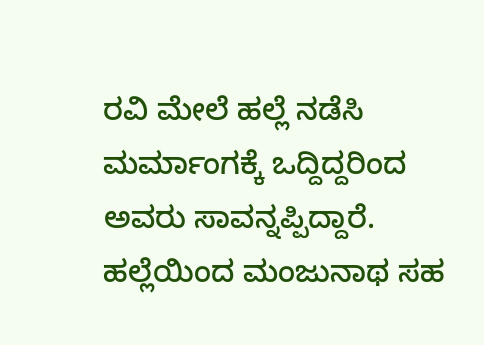ರವಿ ಮೇಲೆ ಹಲ್ಲೆ ನಡೆಸಿ ಮರ್ಮಾಂಗಕ್ಕೆ ಒದ್ದಿದ್ದರಿಂದ ಅವರು ಸಾವನ್ನಪ್ಪಿದ್ದಾರೆ.
ಹಲ್ಲೆಯಿಂದ ಮಂಜುನಾಥ ಸಹ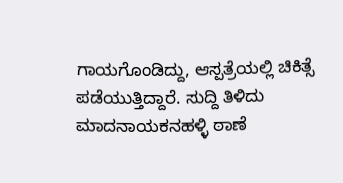ಗಾಯಗೊಂಡಿದ್ದು, ಆಸ್ಪತ್ರೆಯಲ್ಲಿ ಚಿಕಿತ್ಸೆ ಪಡೆಯುತ್ತಿದ್ದಾರೆ. ಸುದ್ದಿ ತಿಳಿದು ಮಾದನಾಯಕನಹಳ್ಳಿ ಠಾಣೆ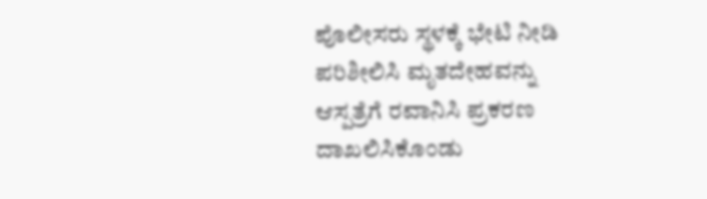ಪೊಲೀಸರು ಸ್ಥಳಕ್ಕೆ ಭೇಟಿ ನೀಡಿ ಪರಿಶೀಲಿಸಿ ಮೃತದೇಹವನ್ನು ಆಸ್ಪತ್ರೆಗೆ ರವಾನಿಸಿ ಪ್ರಕರಣ ದಾಖಲಿಸಿಕೊಂಡು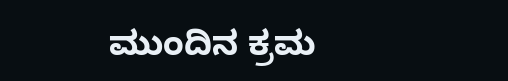ಮುಂದಿನ ಕ್ರಮ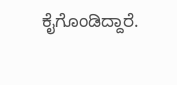ಕೈಗೊಂಡಿದ್ದಾರೆ.